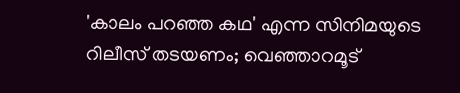'കാലം പറഞ്ഞ കഥ' എന്ന സിനിമയുടെ റിലീസ് തടയണം; വെഞ്ഞാറമൂട്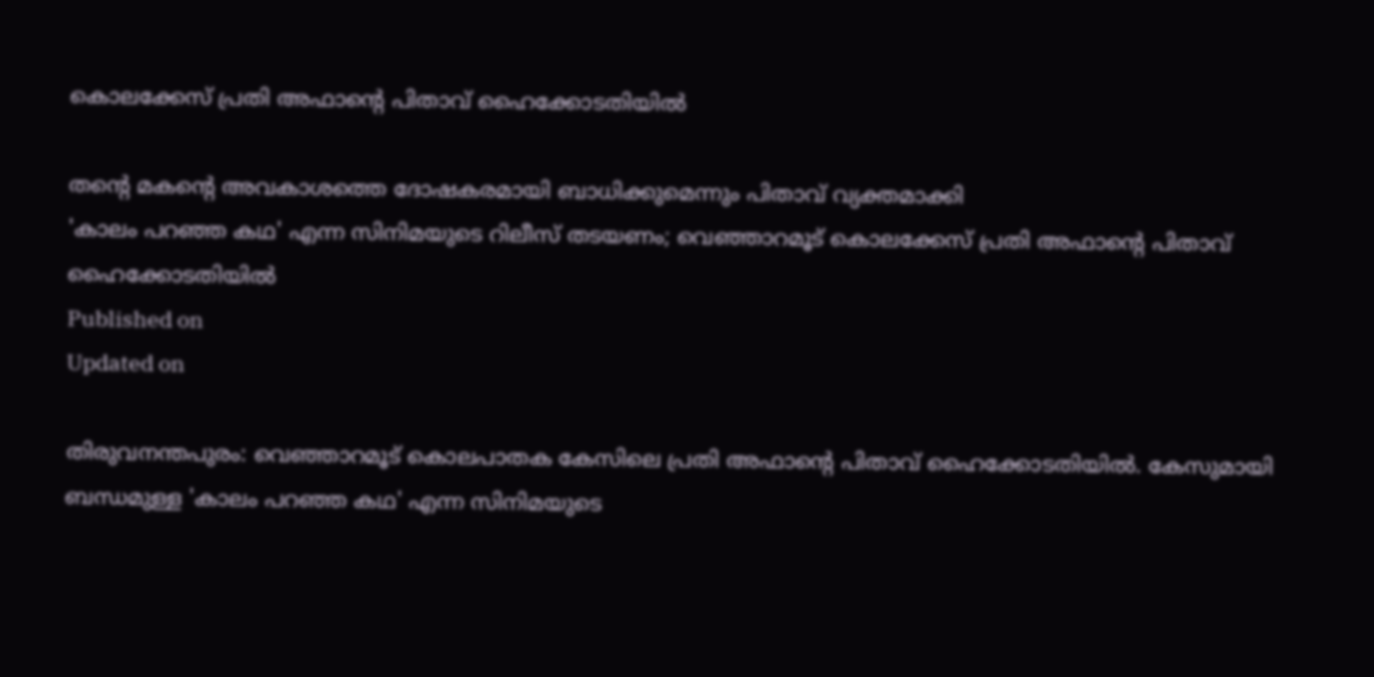കൊലക്കേസ് പ്രതി അഫാന്റെ പിതാവ് ഹൈക്കോടതിയിൽ

തന്റെ മകന്റെ അവകാശത്തെ ദോഷകരമായി ബാധിക്കുമെന്നും പിതാവ് വ്യക്തമാക്കി
'കാലം പറഞ്ഞ കഥ' എന്ന സിനിമയുടെ റിലീസ് തടയണം; വെഞ്ഞാറമൂട് കൊലക്കേസ് പ്രതി അഫാന്റെ പിതാവ് ഹൈക്കോടതിയിൽ
Published on
Updated on

തിരുവനന്തപുരം: വെഞ്ഞാറമൂട് കൊലപാതക കേസിലെ പ്രതി അഫാന്റെ പിതാവ് ഹൈക്കോടതിയിൽ. കേസുമായി ബന്ധമുള്ള 'കാലം പറഞ്ഞ കഥ' എന്ന സിനിമയുടെ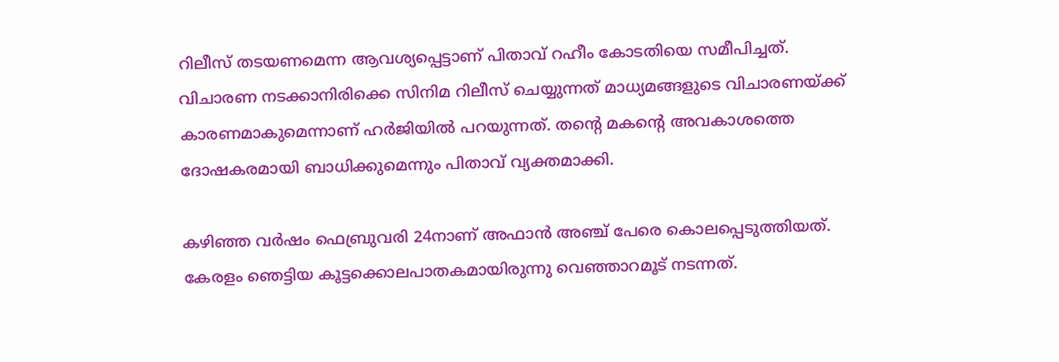റിലീസ് തടയണമെന്ന ആവശ്യപ്പെട്ടാണ് പിതാവ് റഹീം കോടതിയെ സമീപിച്ചത്. വിചാരണ നടക്കാനിരിക്കെ സിനിമ റിലീസ് ചെയ്യുന്നത് മാധ്യമങ്ങളുടെ വിചാരണയ്ക്ക് കാരണമാകുമെന്നാണ് ഹർജിയിൽ പറയുന്നത്. തന്റെ മകന്റെ അവകാശത്തെ ദോഷകരമായി ബാധിക്കുമെന്നും പിതാവ് വ്യക്തമാക്കി.

കഴിഞ്ഞ വർഷം ഫെബ്രുവരി 24നാണ് അഫാന്‍ അഞ്ച് പേരെ കൊലപ്പെടുത്തിയത്. കേരളം ഞെട്ടിയ കൂട്ടക്കൊലപാതകമായിരുന്നു വെഞ്ഞാറമൂട് നടന്നത്.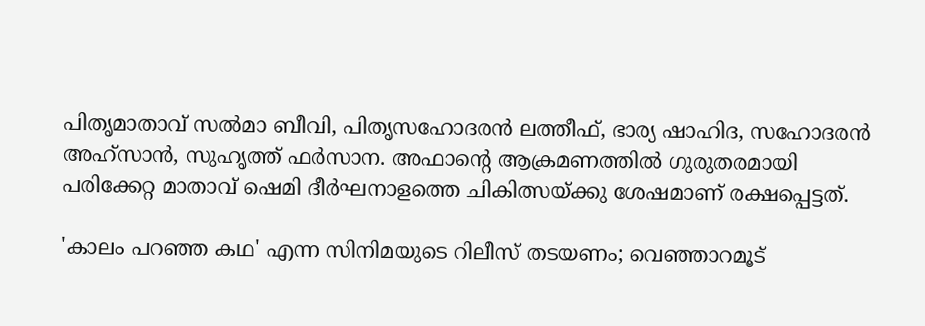പിതൃമാതാവ് സല്‍മാ ബീവി, പിതൃസഹോദരന്‍ ലത്തീഫ്, ഭാര്യ ഷാഹിദ, സഹോദരന്‍ അഹ്‌സാന്‍, സുഹൃത്ത് ഫര്‍സാന. അഫാന്റെ ആക്രമണത്തില്‍ ഗുരുതരമായി പരിക്കേറ്റ മാതാവ് ഷെമി ദീര്‍ഘനാളത്തെ ചികിത്സയ്ക്കു ശേഷമാണ് രക്ഷപ്പെട്ടത്.

'കാലം പറഞ്ഞ കഥ' എന്ന സിനിമയുടെ റിലീസ് തടയണം; വെഞ്ഞാറമൂട്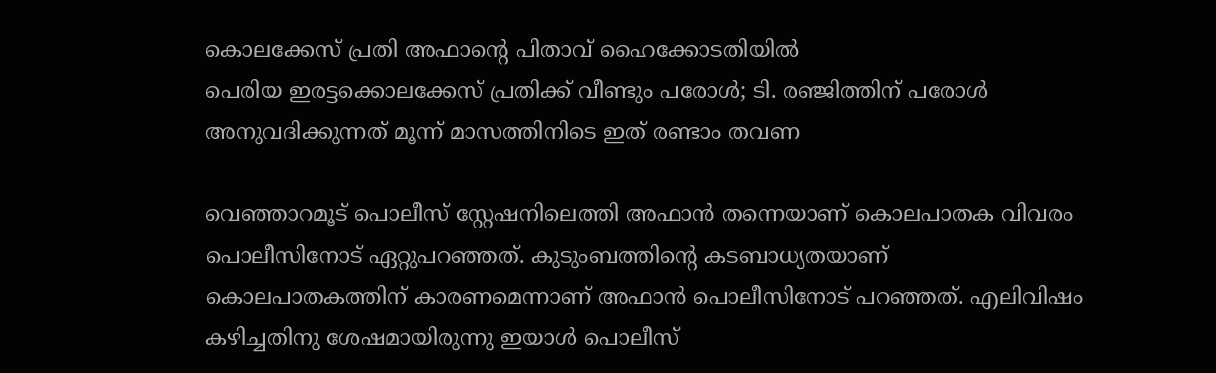കൊലക്കേസ് പ്രതി അഫാന്റെ പിതാവ് ഹൈക്കോടതിയിൽ
പെരിയ ഇരട്ടക്കൊലക്കേസ് പ്രതിക്ക് വീണ്ടും പരോൾ; ടി. രഞ്ജിത്തിന് പരോൾ അനുവദിക്കുന്നത് മൂന്ന് മാസത്തിനിടെ ഇത് രണ്ടാം തവണ

വെഞ്ഞാറമൂട് പൊലീസ് സ്റ്റേഷനിലെത്തി അഫാന്‍ തന്നെയാണ് കൊലപാതക വിവരം പൊലീസിനോട് ഏറ്റുപറഞ്ഞത്. കുടുംബത്തിന്റെ കടബാധ്യതയാണ് കൊലപാതകത്തിന് കാരണമെന്നാണ് അഫാന്‍ പൊലീസിനോട് പറഞ്ഞത്. എലിവിഷം കഴിച്ചതിനു ശേഷമായിരുന്നു ഇയാള്‍ പൊലീസ്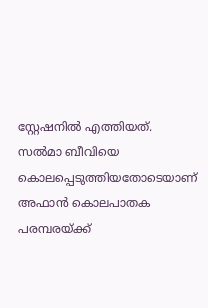സ്റ്റേഷനില്‍ എത്തിയത്. സല്‍മാ ബീവിയെ കൊലപ്പെടുത്തിയതോടെയാണ് അഫാന്‍ കൊലപാതക പരമ്പരയ്ക്ക്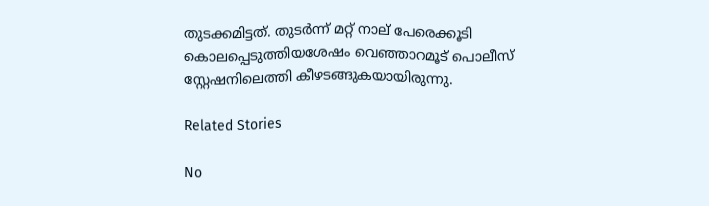തുടക്കമിട്ടത്. തുടര്‍ന്ന് മറ്റ് നാല് പേരെക്കൂടി കൊലപ്പെടുത്തിയശേഷം വെഞ്ഞാറമൂട് പൊലീസ് സ്റ്റേഷനിലെത്തി കീഴടങ്ങുകയായിരുന്നു.

Related Stories

No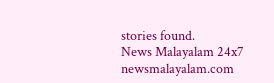stories found.
News Malayalam 24x7
newsmalayalam.com